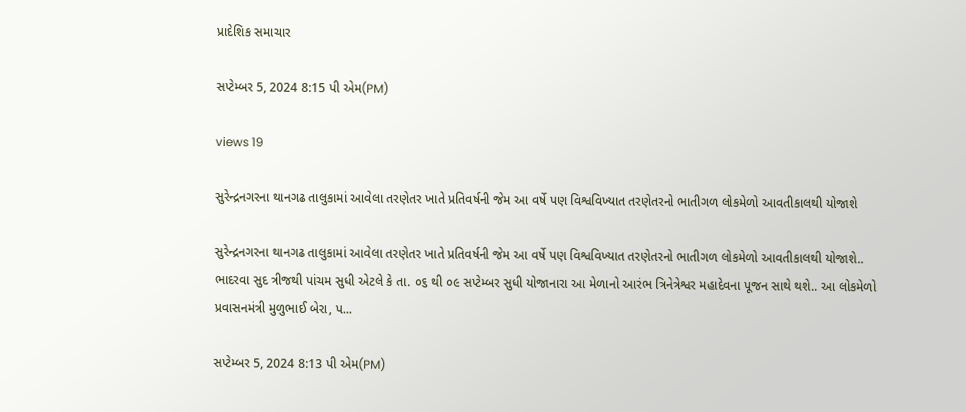પ્રાદેશિક સમાચાર

સપ્ટેમ્બર 5, 2024 8:15 પી એમ(PM)

views 19

સુરેન્દ્રનગરના થાનગઢ તાલુકામાં આવેલા તરણેતર ખાતે પ્રતિવર્ષની જેમ આ વર્ષે પણ વિશ્વવિખ્યાત તરણેતરનો ભાતીગળ લોકમેળો આવતીકાલથી યોજાશે

સુરેન્દ્રનગરના થાનગઢ તાલુકામાં આવેલા તરણેતર ખાતે પ્રતિવર્ષની જેમ આ વર્ષે પણ વિશ્વવિખ્યાત તરણેતરનો ભાતીગળ લોકમેળો આવતીકાલથી યોજાશે.. ભાદરવા સુદ ત્રીજથી પાંચમ સુધી એટલે કે તા. ૦૬ થી ૦૯ સપ્ટેમ્બર સુધી યોજાનારા આ મેળાનો આરંભ ત્રિનેત્રેશ્વર મહાદેવના પૂજન સાથે થશે.. આ લોકમેળો પ્રવાસનમંત્રી મુળુભાઈ બેરા, પ...

સપ્ટેમ્બર 5, 2024 8:13 પી એમ(PM)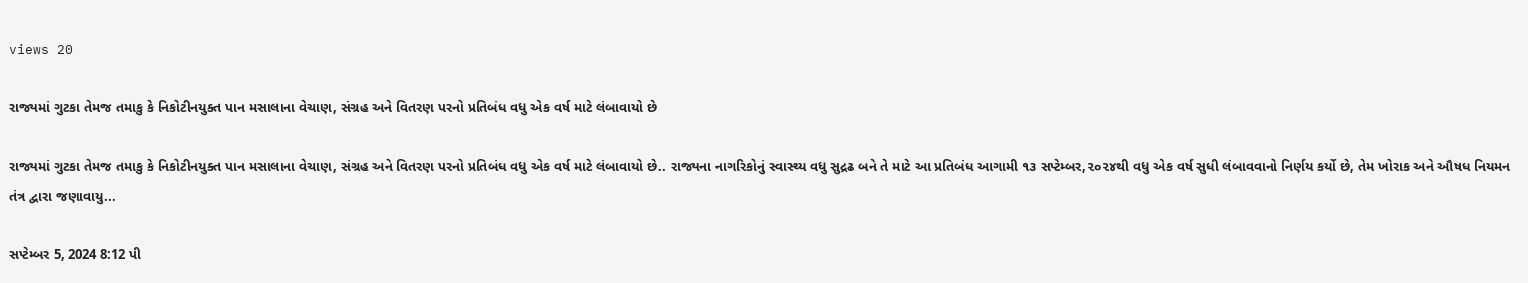views 20

રાજ્યમાં ગુટકા તેમજ તમાકુ કે નિકોટીનયુક્ત પાન મસાલાના વેચાણ, સંગ્રહ અને વિતરણ પરનો પ્રતિબંધ વધુ એક વર્ષ માટે લંબાવાયો છે

રાજ્યમાં ગુટકા તેમજ તમાકુ કે નિકોટીનયુક્ત પાન મસાલાના વેચાણ, સંગ્રહ અને વિતરણ પરનો પ્રતિબંધ વધુ એક વર્ષ માટે લંબાવાયો છે.. રાજ્યના નાગરિકોનું સ્વાસ્થ્ય વધુ સુદ્રઢ બને તે માટે આ પ્રતિબંધ આગામી ૧૩ સપ્ટેમ્બર,૨૦૨૪થી વધુ એક વર્ષ સુધી લંબાવવાનો નિર્ણય કર્યો છે, તેમ ખોરાક અને ઔષધ નિયમન તંત્ર દ્વારા જણાવાયુ...

સપ્ટેમ્બર 5, 2024 8:12 પી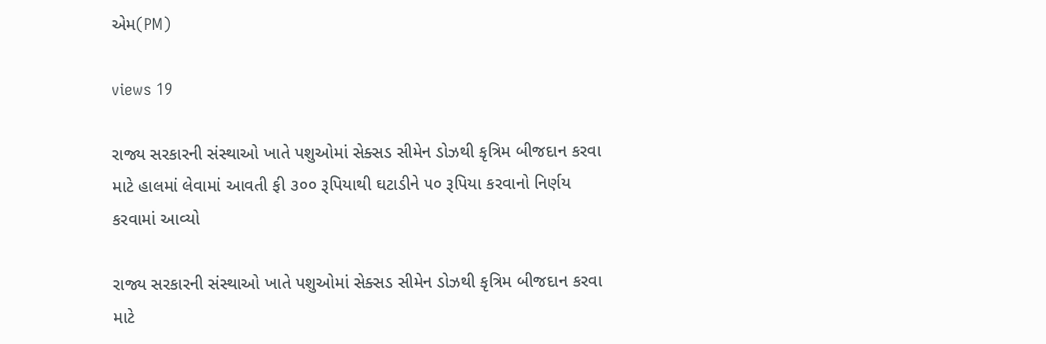એમ(PM)

views 19

રાજ્ય સરકારની સંસ્થાઓ ખાતે પશુઓમાં સેક્સડ સીમેન ડોઝથી કૃત્રિમ બીજદાન કરવા માટે હાલમાં લેવામાં આવતી ફી ૩૦૦ રૂપિયાથી ઘટાડીને ૫૦ રૂપિયા કરવાનો નિર્ણય કરવામાં આવ્યો

રાજ્ય સરકારની સંસ્થાઓ ખાતે પશુઓમાં સેક્સડ સીમેન ડોઝથી કૃત્રિમ બીજદાન કરવા માટે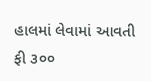હાલમાં લેવામાં આવતી ફી ૩૦૦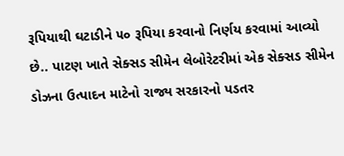રૂપિયાથી ઘટાડીને ૫૦ રૂપિયા કરવાનો નિર્ણય કરવામાં આવ્યો છે.. પાટણ ખાતે સેક્સડ સીમેન લેબોરેટરીમાં એક સેક્સડ સીમેન ડોઝના ઉત્પાદન માટેનો રાજ્ય સરકારનો પડતર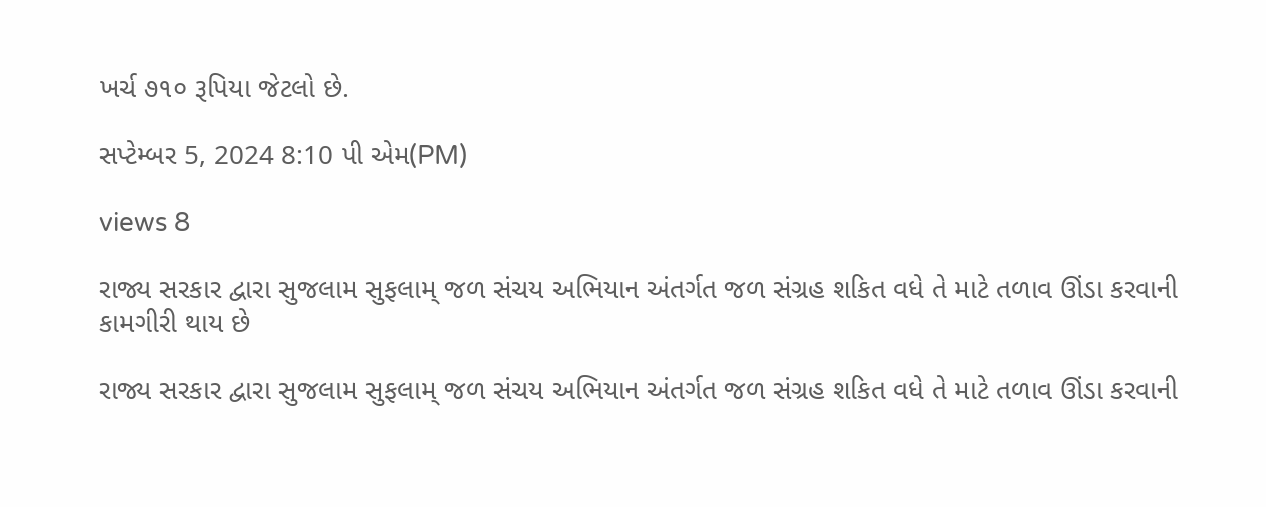ખર્ચ ૭૧૦ રૂપિયા જેટલો છે.

સપ્ટેમ્બર 5, 2024 8:10 પી એમ(PM)

views 8

રાજ્ય સરકાર દ્વારા સુજલામ સુફલામ્ જળ સંચય અભિયાન અંતર્ગત જળ સંગ્રહ શકિત વધે તે માટે તળાવ ઊંડા કરવાની કામગીરી થાય છે

રાજ્ય સરકાર દ્વારા સુજલામ સુફલામ્ જળ સંચય અભિયાન અંતર્ગત જળ સંગ્રહ શકિત વધે તે માટે તળાવ ઊંડા કરવાની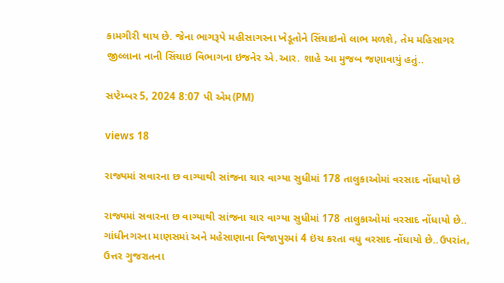કામગીરી થાય છે. જેના ભાગરૂપે મહીસાગરના ખેડૂતોને સિંચાઇનો લાભ મળશે, તેમ મહિસાગર જીલ્લાના નાની સિંચાઇ વિભાગના ઇજનેર એ.આર. શાહે આ મુજબ જણાવાયું હતું..

સપ્ટેમ્બર 5, 2024 8:07 પી એમ(PM)

views 18

રાજ્યમાં સવારના છ વાગ્યાથી સાંજના ચાર વાગ્યા સુધીમાં 178 તાલુકાઓમાં વરસાદ નોંધાયો છે

રાજ્યમાં સવારના છ વાગ્યાથી સાંજના ચાર વાગ્યા સુધીમાં 178 તાલુકાઓમાં વરસાદ નોંધાયો છે.. ગાંધીનગરના માણસમાં અને મહેસાણાના વિજાપુરમાં 4 ઇંચ કરતા વધુ વરસાદ નોંધાયો છે..ઉપરાંત, ઉત્તર ગુજરાતના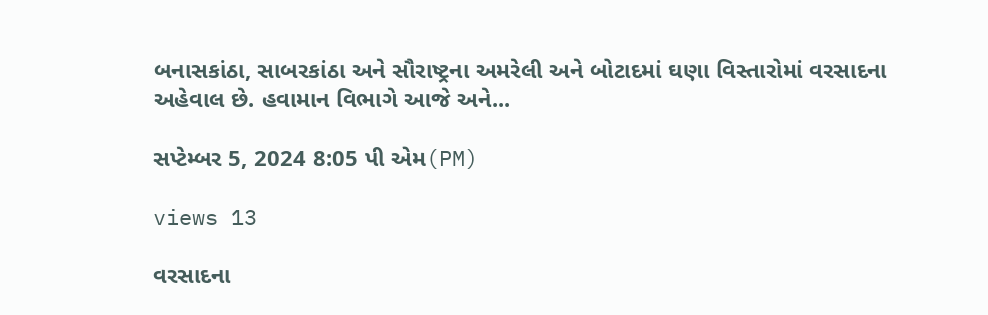બનાસકાંઠા, સાબરકાંઠા અને સૌરાષ્ટ્રના અમરેલી અને બોટાદમાં ઘણા વિસ્તારોમાં વરસાદના અહેવાલ છે. હવામાન વિભાગે આજે અને...

સપ્ટેમ્બર 5, 2024 8:05 પી એમ(PM)

views 13

વરસાદના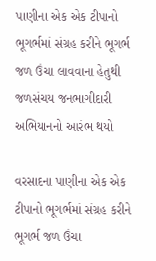પાણીના એક એક ટીપાનો ભૂગર્ભમાં સંગ્રહ કરીને ભૂગર્ભ જળ ઉંચા લાવવાના હેતુથી જળસંચય જનભાગીદારી અભિયાનનો આરંભ થયો

વરસાદના પાણીના એક એક ટીપાનો ભૂગર્ભમાં સંગ્રહ કરીને ભૂગર્ભ જળ ઉંચા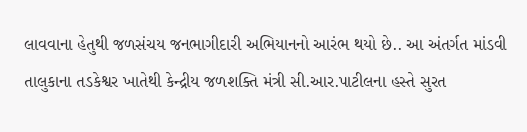લાવવાના હેતુથી જળસંચય જનભાગીદારી અભિયાનનો આરંભ થયો છે.. આ અંતર્ગત માંડવી તાલુકાના તડકેશ્વર ખાતેથી કેન્દ્રીય જળશક્તિ મંત્રી સી.આર.પાટીલના હસ્તે સુરત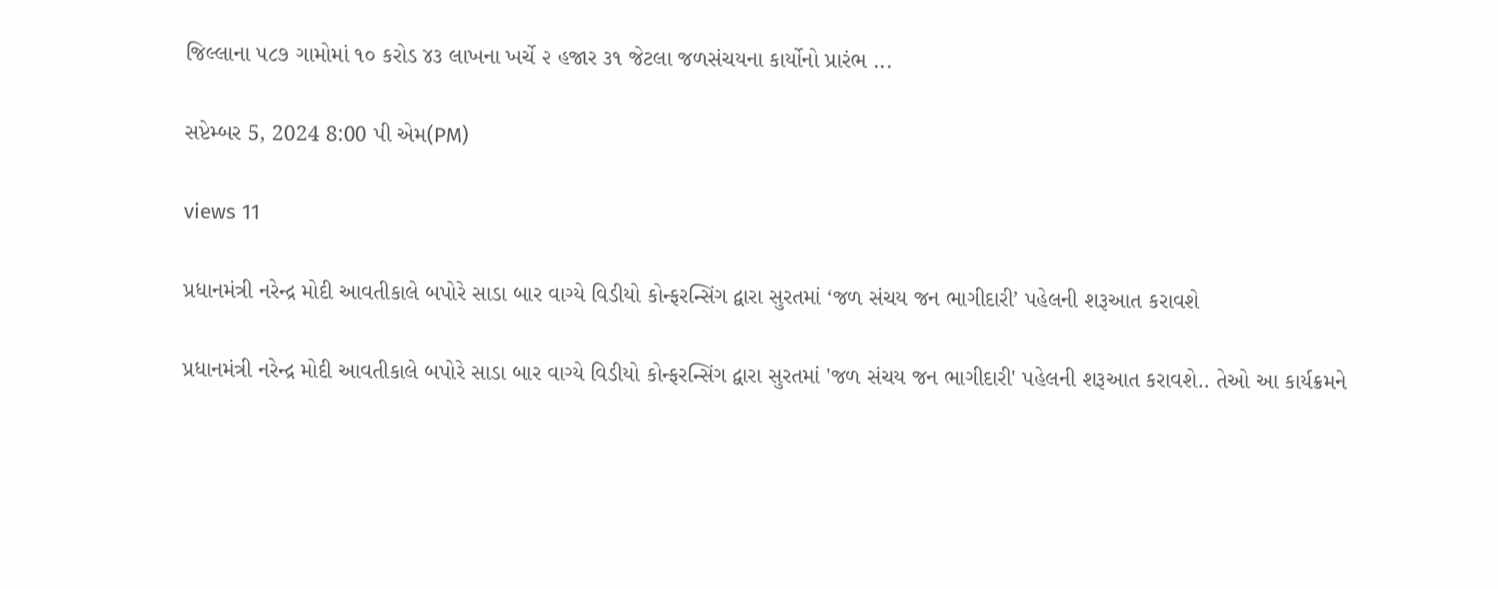જિલ્લાના ૫૮૭ ગામોમાં ૧૦ કરોડ ૪૩ લાખના ખર્ચે ૨ હજાર ૩૧ જેટલા જળસંચયના કાર્યોનો પ્રારંભ ...

સપ્ટેમ્બર 5, 2024 8:00 પી એમ(PM)

views 11

પ્રધાનમંત્રી નરેન્દ્ર મોદી આવતીકાલે બપોરે સાડા બાર વાગ્યે વિડીયો કોન્ફરન્સિંગ દ્વારા સુરતમાં ‘જળ સંચય જન ભાગીદારી’ પહેલની શરૂઆત કરાવશે

પ્રધાનમંત્રી નરેન્દ્ર મોદી આવતીકાલે બપોરે સાડા બાર વાગ્યે વિડીયો કોન્ફરન્સિંગ દ્વારા સુરતમાં 'જળ સંચય જન ભાગીદારી' પહેલની શરૂઆત કરાવશે.. તેઓ આ કાર્યક્રમને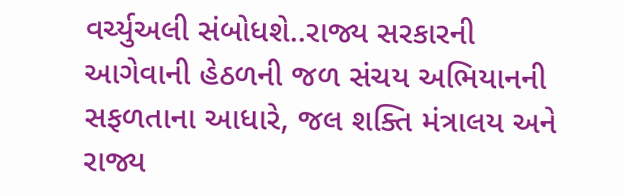વર્ચ્યુઅલી સંબોધશે..રાજ્ય સરકારની આગેવાની હેઠળની જળ સંચય અભિયાનની સફળતાના આધારે, જલ શક્તિ મંત્રાલય અને રાજ્ય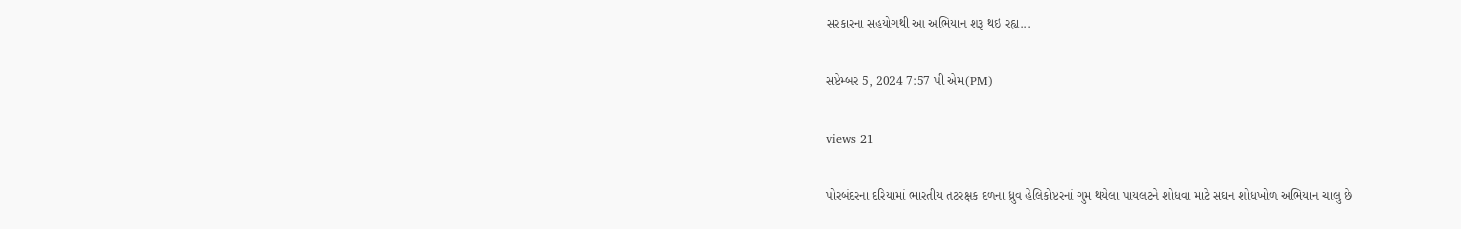સરકારના સહયોગથી આ અભિયાન શરૂ થઇ રહ્ય...

સપ્ટેમ્બર 5, 2024 7:57 પી એમ(PM)

views 21

પોરબંદરના દરિયામાં ભારતીય તટરક્ષક દળના ધ્રુવ હેલિકોપ્ટરનાં ગુમ થયેલા પાયલટને શોધવા માટે સઘન શોધખોળ અભિયાન ચાલુ છે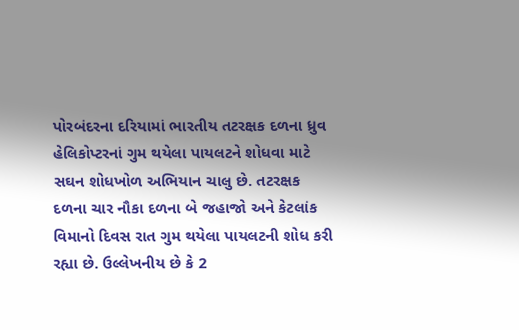પોરબંદરના દરિયામાં ભારતીય તટરક્ષક દળના ધ્રુવ હેલિકોપ્ટરનાં ગુમ થયેલા પાયલટને શોધવા માટે સઘન શોધખોળ અભિયાન ચાલુ છે. તટરક્ષક દળના ચાર નૌકા દળના બે જહાજો અને કેટલાંક વિમાનો દિવસ રાત ગુમ થયેલા પાયલટની શોધ કરી રહ્યા છે. ઉલ્લેખનીય છે કે 2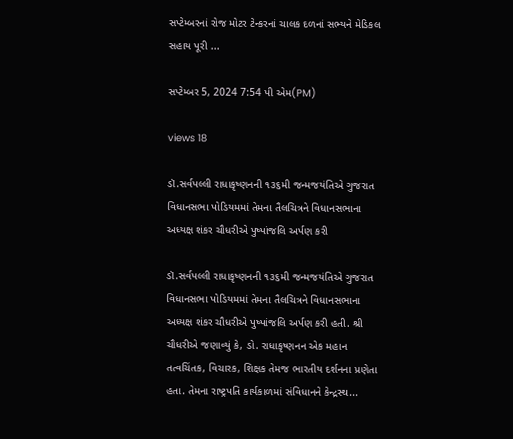સપ્ટેમ્બરનાં રોજ મોટર ટેન્કરનાં ચાલક દળનાં સભ્યને મેડિકલ સહાય પૂરી ...

સપ્ટેમ્બર 5, 2024 7:54 પી એમ(PM)

views 18

ડૉ.સર્વપલ્લી રાધાકૃષ્ણનની ૧૩૬મી જન્મજયંતિએ ગુજરાત વિધાનસભા પોડિયમમાં તેમના તૈલચિત્રને વિધાનસભાના અધ્યક્ષ શંકર ચૌધરીએ પુષ્પાંજલિ અર્પણ કરી

ડૉ.સર્વપલ્લી રાધાકૃષ્ણનની ૧૩૬મી જન્મજયંતિએ ગુજરાત વિધાનસભા પોડિયમમાં તેમના તૈલચિત્રને વિધાનસભાના અધ્યક્ષ શંકર ચૌધરીએ પુષ્પાંજલિ અર્પણ કરી હતી. શ્રી ચૌધરીએ જણાવ્યું કે, ડો. રાધાકૃષ્ણનન એક મહાન તત્વચિંતક, વિચારક, શિક્ષક તેમજ ભારતીય દર્શનના પ્રણેતા હતા. તેમના રાષ્ટ્રપતિ કાર્યકાળમાં સંવિધાનને કેન્દ્રસ્થ...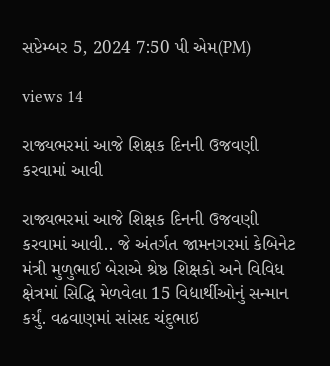સપ્ટેમ્બર 5, 2024 7:50 પી એમ(PM)

views 14

રાજ્યભરમાં આજે શિક્ષક દિનની ઉજવણી કરવામાં આવી

રાજ્યભરમાં આજે શિક્ષક દિનની ઉજવણી કરવામાં આવી.. જે અંતર્ગત જામનગરમાં કેબિનેટ મંત્રી મુળુભાઈ બેરાએ શ્રેષ્ઠ શિક્ષકો અને વિવિધ ક્ષેત્રમાં સિદ્ધિ મેળવેલા 15 વિદ્યાર્થીઓનું સન્માન કર્યું. વઢવાણમાં સાંસદ ચંદુભાઇ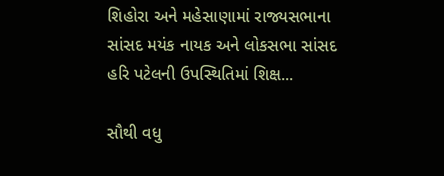શિહોરા અને મહેસાણામાં રાજ્યસભાના સાંસદ મયંક નાયક અને લોકસભા સાંસદ હરિ પટેલની ઉપસ્થિતિમાં શિક્ષ...

સૌથી વધુ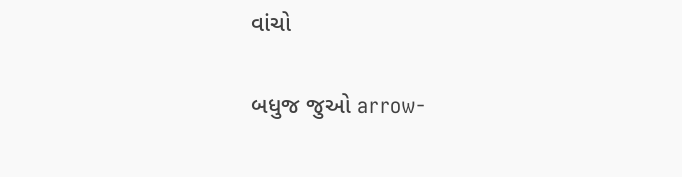વાંચો

બધુજ જુઓ arrow-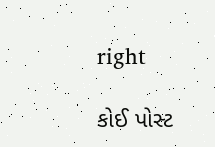right

કોઈ પોસ્ટ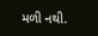મળી નથી.